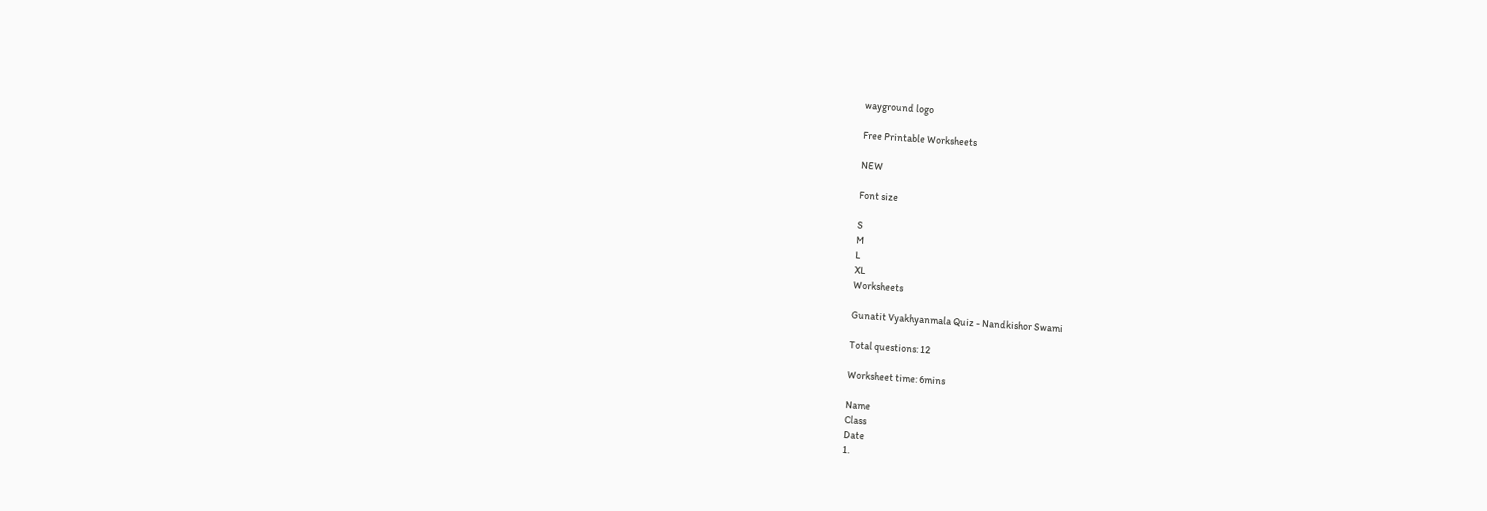wayground logo

Free Printable Worksheets

NEW

Font size

S
M
L
XL
Worksheets

Gunatit Vyakhyanmala Quiz - Nandkishor Swami

Total questions: 12

Worksheet time: 6mins

Name
Class
Date
1.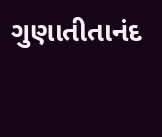ગુણાતીતાનંદ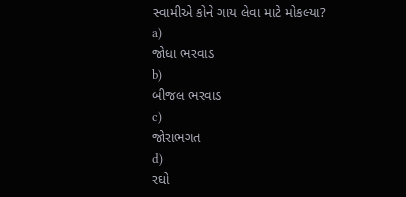સ્વામીએ કોને ગાય લેવા માટે મોકલ્યા?
a)
જોધા ભરવાડ
b)
બીજલ ભરવાડ
c)
જોરાભગત
d)
રઘો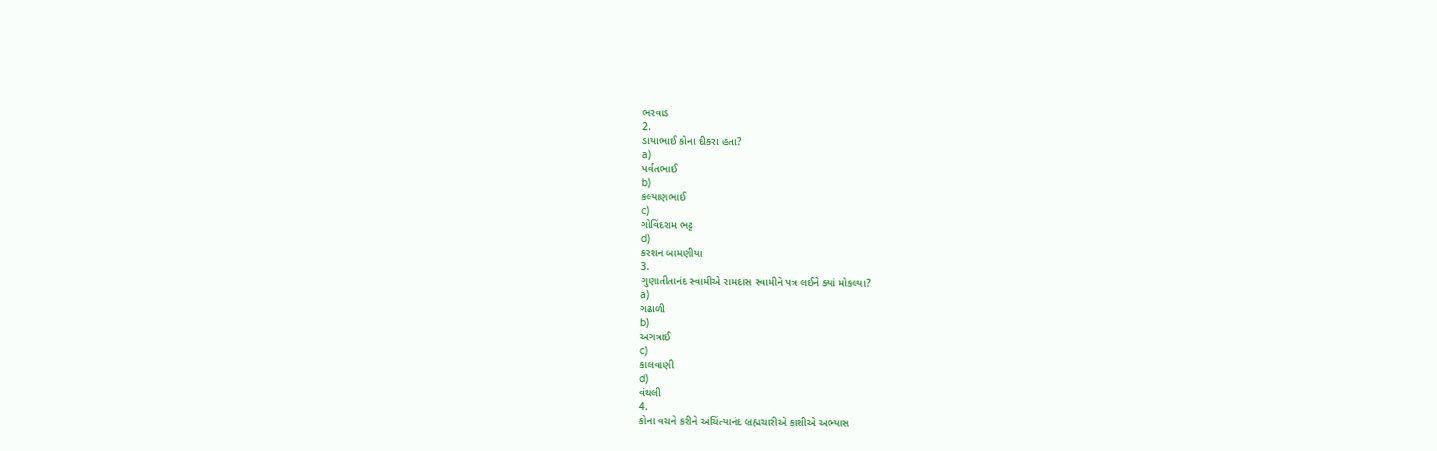ભરવાડ
2.
ડાયાભાઈ કોના દીકરા હતા?
a)
પર્વતભાઈ
b)
કલ્યાણભાઈ
c)
ગોવિંદરામ ભટ્ટ
d)
કરશન બામણીયા
3.
ગુણાતીતાનંદ સ્વામીએ રામદાસ સ્વામીને પત્ર લઈને ક્યાં મોકલ્યા?
a)
ગઢાળી
b)
અગત્રાઈ
c)
કાલવાણી
d)
વંથલી
4.
કોના વચને કરીને અચિંત્યાનંદ બ્રહ્મચારીએ કાશીએ અભ્યાસ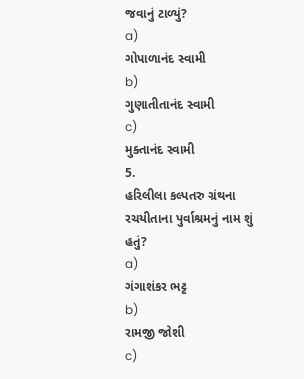જવાનું ટાળ્યું?
a)
ગોપાળાનંદ સ્વામી
b)
ગુણાતીતાનંદ સ્વામી
c)
મુક્તાનંદ સ્વામી
5.
હરિલીલા કલ્પતરુ ગ્રંથના રચયીતાના પુર્વાશ્રમનું નામ શું હતું?
a)
ગંગાશંકર ભટ્ટ
b)
રામજી જોશી
c)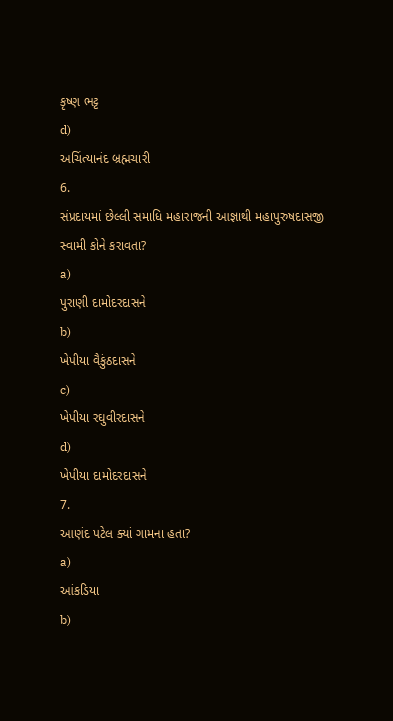કૃષ્ણ ભટ્ટ
d)
અચિંત્યાનંદ બ્રહ્મચારી
6.
સંપ્રદાયમાં છેલ્લી સમાધિ મહારાજની આજ્ઞાથી મહાપુરુષદાસજી સ્વામી કોને કરાવતા?
a)
પુરાણી દામોદરદાસને
b)
ખેપીયા વૈકુંઠદાસને
c)
ખેપીયા રઘુવીરદાસને
d)
ખેપીયા દામોદરદાસને
7.
આણંદ પટેલ ક્યાં ગામના હતા?
a)
આંકડિયા
b)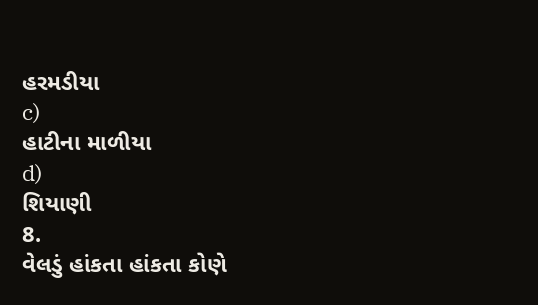હરમડીયા
c)
હાટીના માળીયા
d)
શિયાણી
8.
વેલડું હાંકતા હાંકતા કોણે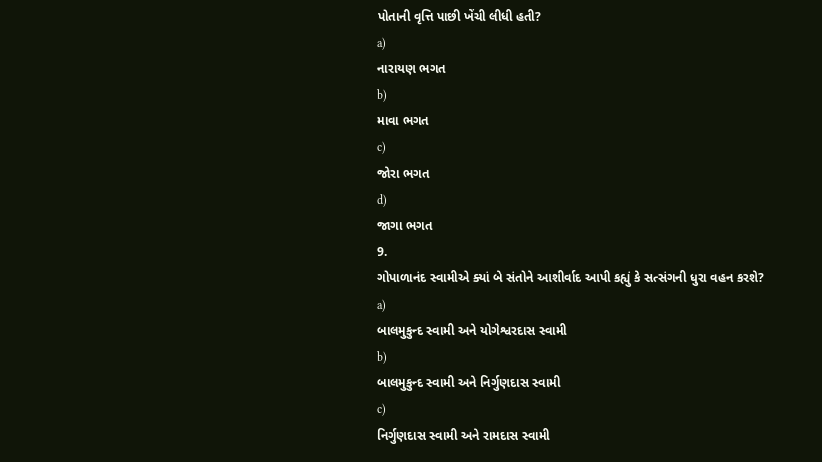પોતાની વૃત્તિ પાછી ખેંચી લીધી હતી?
a)
નારાયણ ભગત
b)
માવા ભગત
c)
જોરા ભગત
d)
જાગા ભગત
9.
ગોપાળાનંદ સ્વામીએ ક્યાં બે સંતોને આશીર્વાદ આપી કહ્યું કે સત્સંગની ધુરા વહન કરશે?
a)
બાલમુકુન્દ સ્વામી અને યોગેશ્વરદાસ સ્વામી
b)
બાલમુકુન્દ સ્વામી અને નિર્ગુણદાસ સ્વામી
c)
નિર્ગુણદાસ સ્વામી અને રામદાસ સ્વામી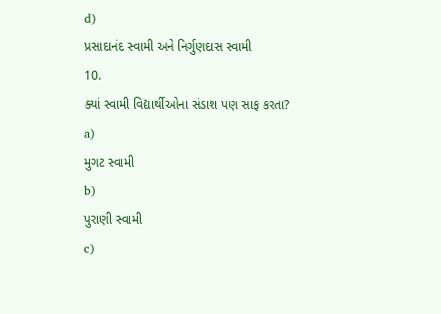d)
પ્રસાદાનંદ સ્વામી અને નિર્ગુણદાસ સ્વામી
10.
ક્યાં સ્વામી વિદ્યાર્થીઓના સંડાશ પણ સાફ કરતા?
a)
મુગટ સ્વામી
b)
પુરાણી સ્વામી
c)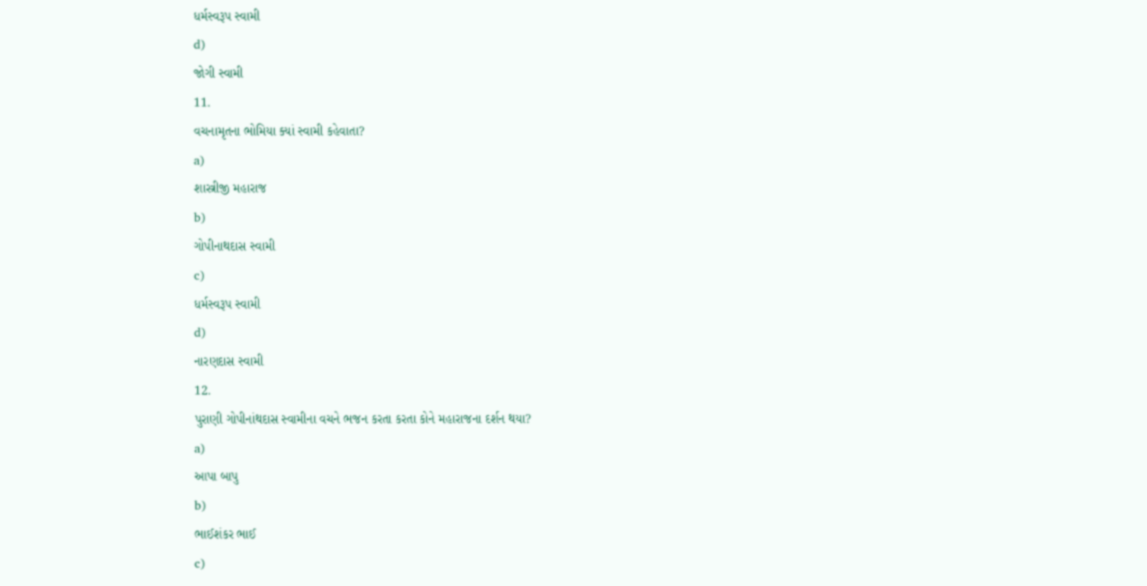ધર્મસ્વરૂપ સ્વામી
d)
જોગી સ્વામી
11.
વચનામૃતના ભોમિયા ક્યાં સ્વામી કહેવાતા?
a)
શાસ્ત્રીજી મહારાજ
b)
ગોપીનાથદાસ સ્વામી
c)
ધર્મસ્વરૂપ સ્વામી
d)
નારણદાસ સ્વામી
12.
પુરાણી ગોપીનાંથદાસ સ્વામીના વચને ભજન કરતા કરતા કોને મહારાજના દર્શન થયા?
a)
આપા બાપુ
b)
ભાઈશંકર ભાઈ
c)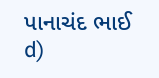પાનાચંદ ભાઈ
d)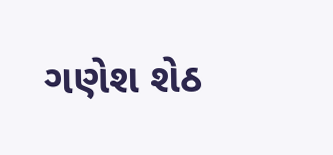ગણેશ શેઠ